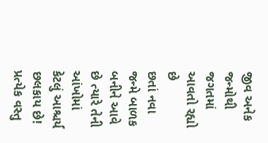જીવ અનેક જન્મોથી જગતમાં આવતો રહ્યો છે
છતાં નવા જન્મે બાળક બનીને આવે છે ત્યારે તેની આંખોમાં
કેટલું આશ્ચર્ય છલકાય છે! પ્રત્યેક વસ્તુ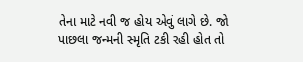તેના માટે નવી જ હોય એવું લાગે છે. જો પાછલા જન્મની સ્મૃતિ ટકી રહી હોત તો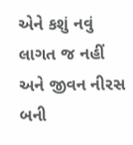એને કશું નવું લાગત જ નહીં અને જીવન નીરસ બની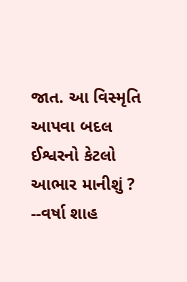જાત. આ વિસ્મૃતિ આપવા બદલ ઈશ્વરનો કેટલો આભાર માનીશું ?
--વર્ષા શાહ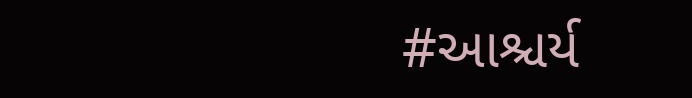#આશ્ચર્ય